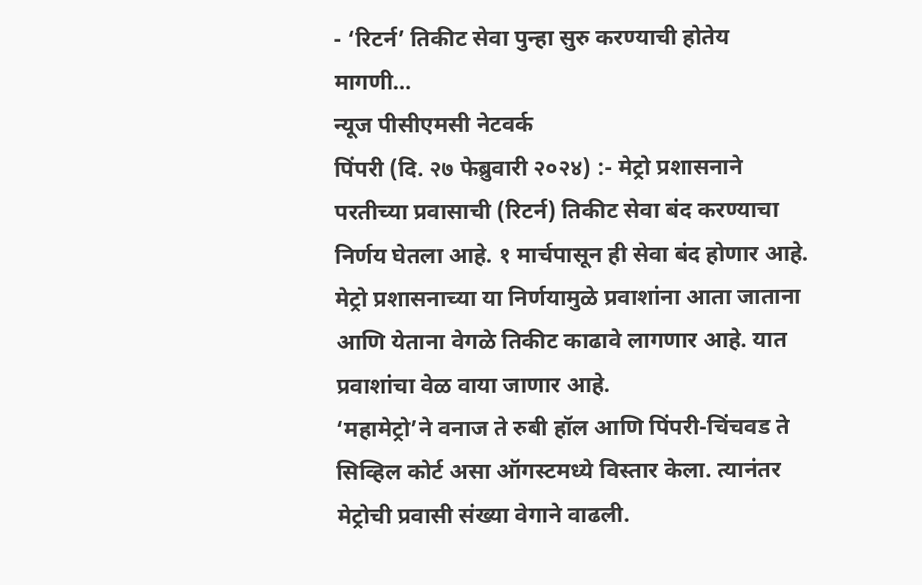- ‘रिटर्न’ तिकीट सेवा पुन्हा सुरु करण्याची होतेय मागणी…
न्यूज पीसीएमसी नेटवर्क
पिंपरी (दि. २७ फेब्रुवारी २०२४) :- मेट्रो प्रशासनाने परतीच्या प्रवासाची (रिटर्न) तिकीट सेवा बंद करण्याचा निर्णय घेतला आहे. १ मार्चपासून ही सेवा बंद होणार आहे. मेट्रो प्रशासनाच्या या निर्णयामुळे प्रवाशांना आता जाताना आणि येताना वेगळे तिकीट काढावे लागणार आहे. यात प्रवाशांचा वेळ वाया जाणार आहे.
‘महामेट्रो’ने वनाज ते रुबी हॉल आणि पिंपरी-चिंचवड ते सिव्हिल कोर्ट असा ऑगस्टमध्ये विस्तार केला. त्यानंतर मेट्रोची प्रवासी संख्या वेगाने वाढली.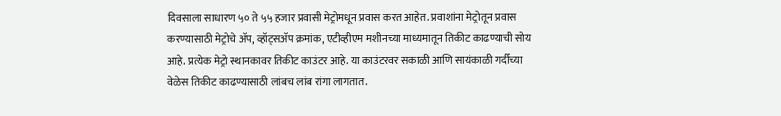दिवसाला साधारण ५० ते ५५ हजार प्रवासी मेट्रोमधून प्रवास करत आहेत. प्रवाशांना मेट्रोतून प्रवास करण्यासाठी मेट्रोचे ॲप, व्हॉट्सॲप क्रमांक, एटीव्हीएम मशीनच्या माध्यमातून तिकीट काढण्याची सोय आहे. प्रत्येक मेट्रो स्थानकावर तिकीट काउंटर आहे. या काउंटरवर सकाळी आणि सायंकाळी गर्दीच्या वेळेस तिकीट काढण्यासाठी लांबच लांब रांगा लागतात.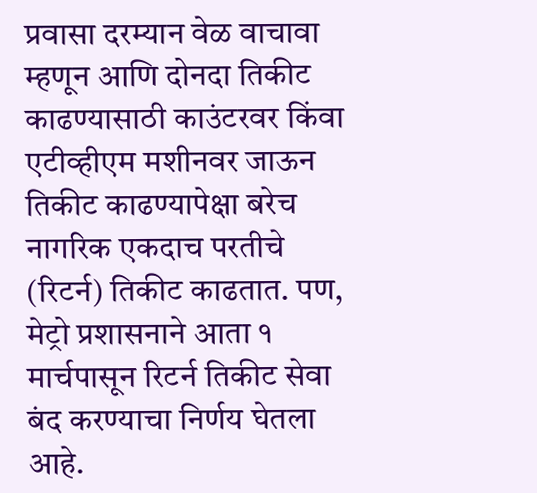प्रवासा दरम्यान वेळ वाचावा म्हणून आणि दोनदा तिकीट काढण्यासाठी काउंटरवर किंवा एटीव्हीएम मशीनवर जाऊन तिकीट काढण्यापेक्षा बरेच नागरिक एकदाच परतीचे (रिटर्न) तिकीट काढतात. पण, मेट्रो प्रशासनाने आता १ मार्चपासून रिटर्न तिकीट सेवा बंद करण्याचा निर्णय घेतला आहे.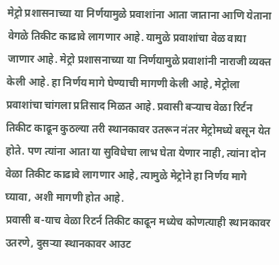मेट्रो प्रशासनाच्या या निर्णयामुळे प्रवाशांना आता जाताना आणि येताना वेगळे तिकीट काढावे लागणार आहे. यामुळे प्रवाशांचा वेळ वाया जाणार आहे. मेट्रो प्रशासनाच्या या निर्णयामुळे प्रवाशांनी नाराजी व्यक्त केली आहे. हा निर्णय मागे घेण्याची मागणी केली आहे, मेट्रोला प्रवाशांचा चांगला प्रतिसाद मिळत आहे. प्रवासी बऱ्याच वेळा रिर्टन तिकीट काढून कुठल्या तरी स्थानकावर उतरून नंतर मेट्रोमध्ये बसून येत होते. पण त्यांना आता या सुविधेचा लाभ घेता येणार नाही, त्यांना दोन वेळा तिकीट काढावे लागणार आहे, त्यामुळे मेट्रोने हा निर्णय मागे घ्यावा, अशी मागणी होत आहे.
प्रवासी ब-याच वेळा रिटर्न तिकीट काढून मध्येच कोणत्याही स्थानकावर उतरणे, दुसऱ्या स्थानकावर आउट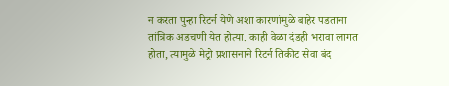न करता पुन्हा रिटर्न येणे अशा कारणांमुळे बाहेर पडताना तांत्रिक अडचणी येत होत्या. काही वेळा दंडही भरावा लागत होता, त्यामुळे मेट्रो प्रशासनाने रिटर्न तिकीट सेवा बंद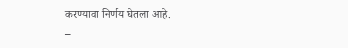करण्यावा निर्णय घेतला आहे.
–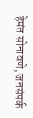हेमंत सोनावणे, जनसंपर्क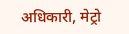अधिकारी, मेट्रो